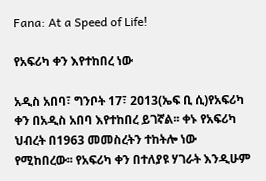Fana: At a Speed of Life!

የአፍሪካ ቀን እየተከበረ ነው

አዲስ አበባ፣ ግንቦት 17፣ 2013(ኤፍ ቢ ሲ)የአፍሪካ ቀን በአዲስ አበባ እየተከበረ ይገኛል፡፡ ቀኑ የአፍሪካ ህብረት በ1963 መመስረትን ተከትሎ ነው የሚከበረው፡፡ የአፍሪካ ቀን በተለያዩ ሃገራት እንዲሁም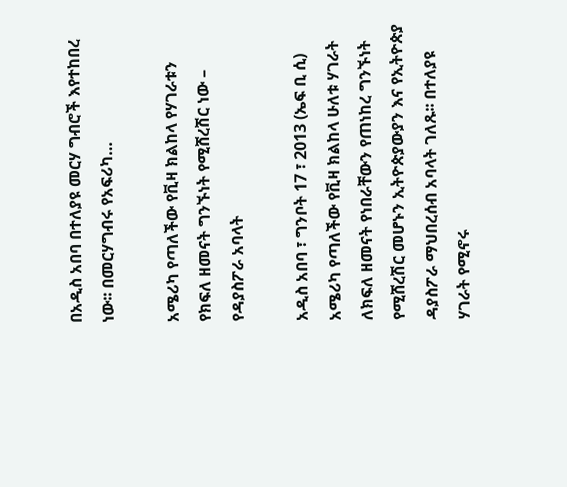በአዲስ አበባ በተለያዩ መርሃ ግብሮች እየተከበረ ነው፡፡ በመርሃግብሩ የአፍሪካ…

አሜሪካ የጣለችው የቪዛ ክልከላ የሃገራቱን የክፍለ ዘመናት ግንኙነት የሚሸረሽር ነው – የዳያስፖራ አባላት

አዲስ አበባ ፣ ግንቦት 17 ፣ 2013 (ኤፍ ቢ ሲ) አሜሪካ የጣለችው የቪዛ ክልከላ ሁለቱ ሃገራት ለክፍለ ዘመናት የነበራቸውን የጠነከረ ግንኙነት የሚሸረሽር መሆኑን ኢትዮጵያውያን እና የኢትዮጵያ ዳያስፖራ ማህበረሰብ አባላት ገለጹ፡፡ በተለያዩ ሃገራት የሚኖሩ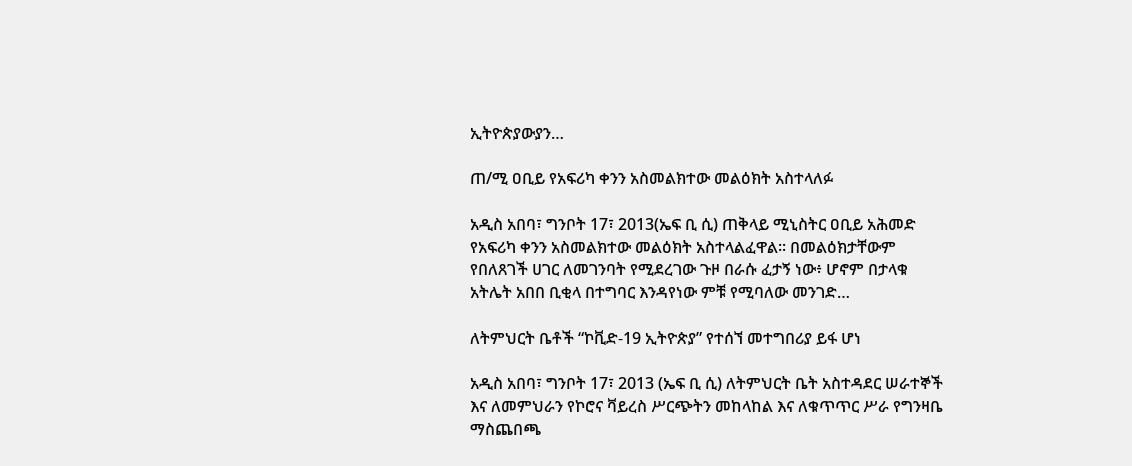ኢትዮጵያውያን…

ጠ/ሚ ዐቢይ የአፍሪካ ቀንን አስመልክተው መልዕክት አስተላለፉ

አዲስ አበባ፣ ግንቦት 17፣ 2013(ኤፍ ቢ ሲ) ጠቅላይ ሚኒስትር ዐቢይ አሕመድ የአፍሪካ ቀንን አስመልክተው መልዕክት አስተላልፈዋል፡፡ በመልዕክታቸውም የበለጸገች ሀገር ለመገንባት የሚደረገው ጉዞ በራሱ ፈታኝ ነው፥ ሆኖም በታላቁ አትሌት አበበ ቢቂላ በተግባር እንዳየነው ምቹ የሚባለው መንገድ…

ለትምህርት ቤቶች “ኮቪድ-19 ኢትዮጵያ” የተሰኘ መተግበሪያ ይፋ ሆነ

አዲስ አበባ፣ ግንቦት 17፣ 2013 (ኤፍ ቢ ሲ) ለትምህርት ቤት አስተዳደር ሠራተኞች እና ለመምህራን የኮሮና ቫይረስ ሥርጭትን መከላከል እና ለቁጥጥር ሥራ የግንዛቤ ማስጨበጫ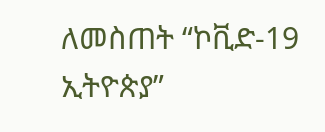ለመስጠት “ኮቪድ-19 ኢትዮጵያ”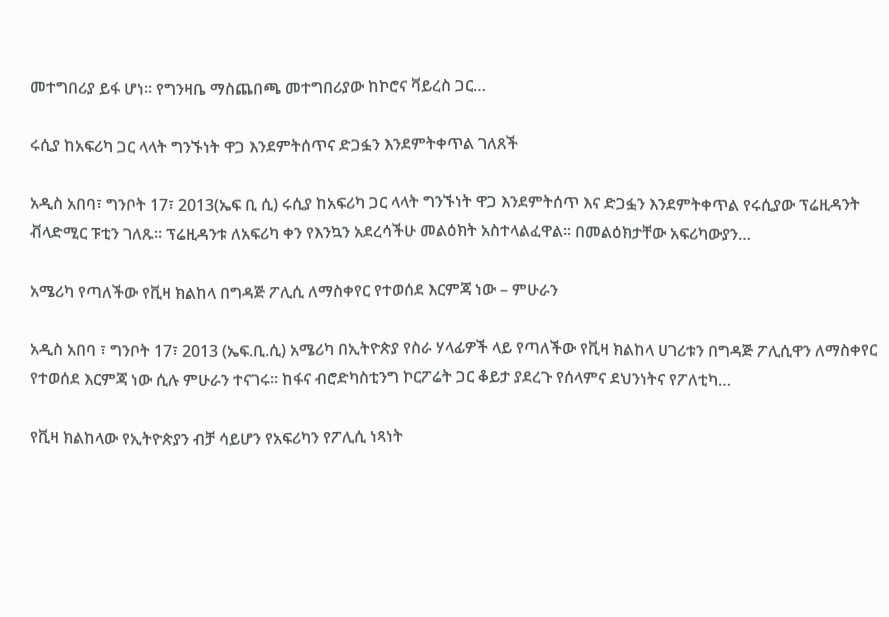መተግበሪያ ይፋ ሆነ። የግንዛቤ ማስጨበጫ መተግበሪያው ከኮሮና ቫይረስ ጋር…

ሩሲያ ከአፍሪካ ጋር ላላት ግንኙነት ዋጋ እንደምትሰጥና ድጋፏን እንደምትቀጥል ገለጸች

አዲስ አበባ፣ ግንቦት 17፣ 2013(ኤፍ ቢ ሲ) ሩሲያ ከአፍሪካ ጋር ላላት ግንኙነት ዋጋ እንደምትሰጥ እና ድጋፏን እንደምትቀጥል የሩሲያው ፕሬዚዳንት ቭላድሚር ፑቲን ገለጹ። ፕሬዚዳንቱ ለአፍሪካ ቀን የእንኳን አደረሳችሁ መልዕክት አስተላልፈዋል፡፡ በመልዕክታቸው አፍሪካውያን…

አሜሪካ የጣለችው የቪዛ ክልከላ በግዳጅ ፖሊሲ ለማስቀየር የተወሰደ እርምጃ ነው – ምሁራን

አዲስ አበባ ፣ ግንቦት 17፣ 2013 (ኤፍ.ቢ.ሲ) አሜሪካ በኢትዮጵያ የስራ ሃላፊዎች ላይ የጣለችው የቪዛ ክልከላ ሀገሪቱን በግዳጅ ፖሊሲዋን ለማስቀየር የተወሰደ እርምጃ ነው ሲሉ ምሁራን ተናገሩ፡፡ ከፋና ብሮድካስቲንግ ኮርፖሬት ጋር ቆይታ ያደረጉ የሰላምና ደህንነትና የፖለቲካ…

የቪዛ ክልከላው የኢትዮጵያን ብቻ ሳይሆን የአፍሪካን የፖሊሲ ነጻነት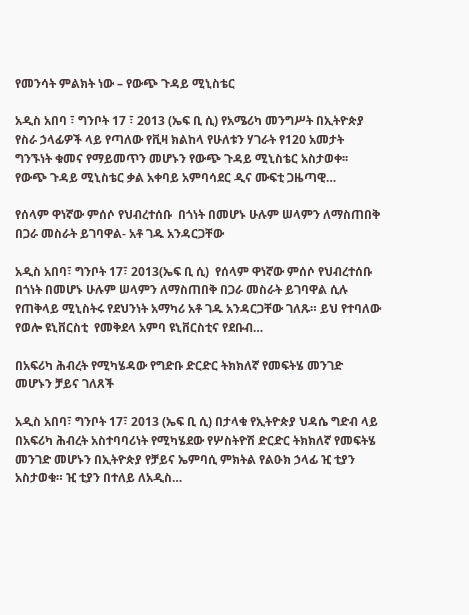የመንሳት ምልክት ነው – የውጭ ጉዳይ ሚኒስቴር

አዲስ አበባ ፣ ግንቦት 17 ፣ 2013 (ኤፍ ቢ ሲ) የአሜሪካ መንግሥት በኢትዮጵያ የስራ ኃላፊዎች ላይ የጣለው የቪዛ ክልከላ የሁለቱን ሃገራት የ120 አመታት ግንኙነት ቁመና የማይመጥን መሆኑን የውጭ ጉዳይ ሚኒስቴር አስታወቀ፡፡ የውጭ ጉዳይ ሚኒስቴር ቃል አቀባይ አምባሳደር ዲና ሙፍቲ ጋዜጣዊ…

የሰላም ዋነኛው ምሰሶ የህብረተሰቡ  በጎነት በመሆኑ ሁሉም ሠላምን ለማስጠበቅ በጋራ መስራት ይገባዋል- አቶ ገዱ አንዳርጋቸው

አዲስ አበባ፣ ግንቦት 17፣ 2013(ኤፍ ቢ ሲ)  የሰላም ዋነኛው ምሰሶ የህብረተሰቡ  በጎነት በመሆኑ ሁሉም ሠላምን ለማስጠበቅ በጋራ መስራት ይገባዋል ሲሉ የጠቅላይ ሚኒስትሩ የደህንነት አማካሪ አቶ ገዱ አንዳርጋቸው ገለጹ። ይህ የተባለው የወሎ ዩኒቨርስቲ  የመቅደላ አምባ ዩኒቨርስቲና የደቡብ…

በአፍሪካ ሕብረት የሚካሄዳው የግድቡ ድርድር ትክክለኛ የመፍትሄ መንገድ መሆኑን ቻይና ገለጸች

አዲስ አበባ፣ ግንቦት 17፣ 2013 (ኤፍ ቢ ሲ) በታላቁ የኢትዮጵያ ህዳሴ ግድብ ላይ በአፍሪካ ሕብረት አስተባባሪነት የሚካሄደው የሦስትዮሽ ድርድር ትክክለኛ የመፍትሄ መንገድ መሆኑን በኢትዮጵያ የቻይና ኤምባሲ ምክትል የልዑክ ኃላፊ ዢ ቲያን አስታወቁ። ዢ ቲያን በተለይ ለአዲስ…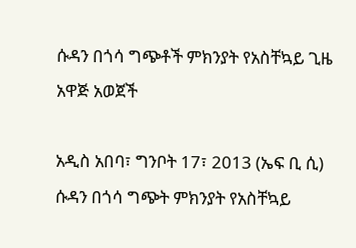ሱዳን በጎሳ ግጭቶች ምክንያት የአስቸኳይ ጊዜ አዋጅ አወጀች

አዲስ አበባ፣ ግንቦት 17፣ 2013 (ኤፍ ቢ ሲ) ሱዳን በጎሳ ግጭት ምክንያት የአስቸኳይ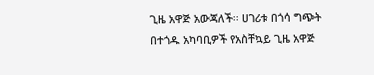ጊዜ አዋጅ አውጃለች፡፡ ሀገሪቱ በጎሳ ግጭት በተጎዱ አካባቢዎች የአስቸኳይ ጊዜ አዋጅ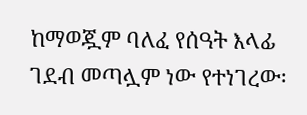ከማወጇም ባለፈ የሰዓት እላፊ ገደብ መጣሏም ነው የተነገረው፡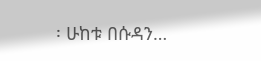፡ ሁከቱ በሱዳን…